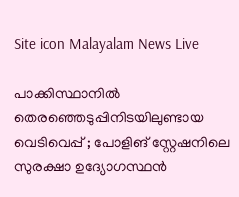Site icon Malayalam News Live

പാക്കിസ്ഥാനില്‍ തെരഞ്ഞെടുപ്പിനിടയിലുണ്ടായ വെടിവെപ്പ് ; പോളിങ് സ്റ്റേഷനിലെ സുരക്ഷാ ഉദ്യോഗസ്ഥൻ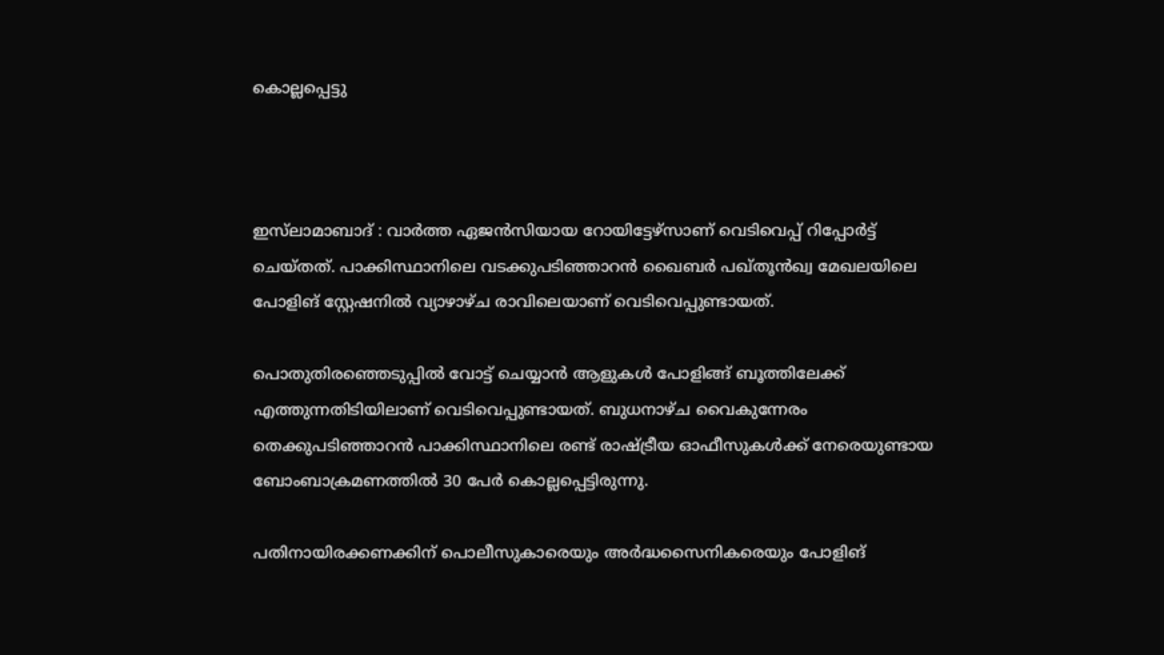കൊല്ലപ്പെട്ടു



ഇസ്‌ലാമാബാദ് : വാർത്ത ഏജൻസിയായ റോയിട്ടേഴ്‌സാണ് വെടിവെപ്പ് റിപ്പോർട്ട് ചെയ്തത്. പാക്കിസ്ഥാനിലെ വടക്കുപടിഞ്ഞാറൻ ഖൈബർ പഖ്തൂൻഖ്വ മേഖലയിലെ പോളിങ് സ്റ്റേഷനില്‍ വ്യാഴാഴ്ച രാവിലെയാണ് വെടിവെപ്പുണ്ടായത്.

പൊതുതിരഞ്ഞെടുപ്പില്‍ വോട്ട് ചെയ്യാൻ ആളുകള്‍ പോളിങ്ങ് ബൂത്തിലേക്ക് എത്തുന്നതിടിയിലാണ് വെടിവെപ്പുണ്ടായത്. ബുധനാഴ്ച വൈകുന്നേരം തെക്കുപടിഞ്ഞാറൻ പാക്കിസ്ഥാനിലെ രണ്ട് രാഷ്ട്രീയ ഓഫീസുകള്‍ക്ക് നേരെയുണ്ടായ ബോംബാക്രമണത്തില്‍ 30 പേർ കൊല്ലപ്പെട്ടിരുന്നു.

പതിനായിരക്കണക്കിന് പൊലീസുകാരെയും അർദ്ധസൈനികരെയും പോളിങ്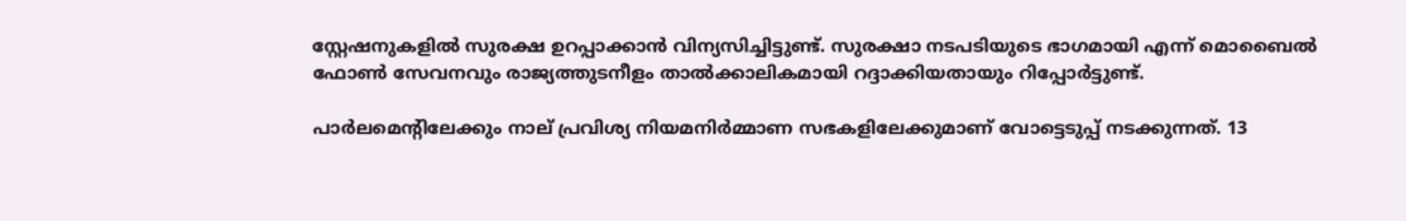സ്റ്റേഷനുകളില്‍ സുരക്ഷ ഉറപ്പാക്കാൻ വിന്യസിച്ചിട്ടുണ്ട്. സുരക്ഷാ നടപടിയുടെ ഭാഗമായി എന്ന് മൊബൈല്‍ ഫോണ്‍ സേവനവും രാജ്യത്തുടനീളം താല്‍ക്കാലികമായി റദ്ദാക്കിയതായും റിപ്പോർട്ടുണ്ട്.

പാർലമെന്റിലേക്കും നാല് പ്രവിശ്യ നിയമനിർമ്മാണ സഭകളിലേക്കുമാണ് വോട്ടെടുപ്പ് നടക്കുന്നത്. 13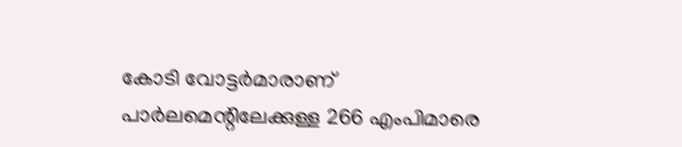കോടി വോട്ടർമാരാണ് പാർലമെന്റിലേക്കുള്ള 266 എംപിമാരെ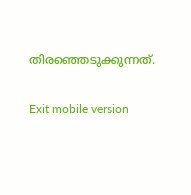തിരഞ്ഞെടുക്കുന്നത്.

Exit mobile version